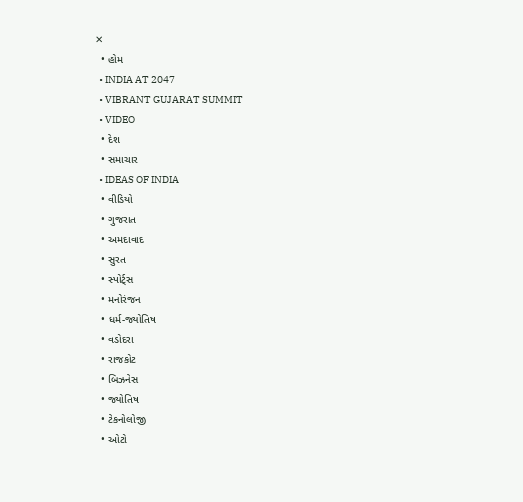✕
  • હોમ
  • INDIA AT 2047
  • VIBRANT GUJARAT SUMMIT
  • VIDEO
  • દેશ
  • સમાચાર
  • IDEAS OF INDIA
  • વીડિયો
  • ગુજરાત
  • અમદાવાદ
  • સુરત
  • સ્પોર્ટ્સ
  • મનોરંજન
  • ધર્મ-જ્યોતિષ
  • વડોદરા
  • રાજકોટ
  • બિઝનેસ
  • જ્યોતિષ
  • ટેકનોલોજી
  • ઓટો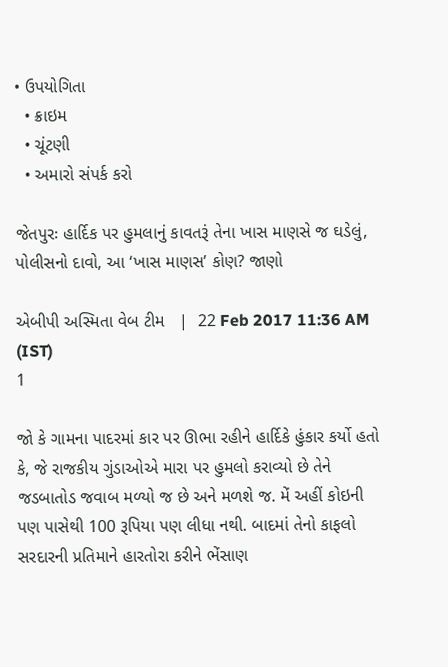• ઉપયોગિતા
  • ક્રાઇમ
  • ચૂંટણી
  • અમારો સંપર્ક કરો

જેતપુરઃ હાર્દિક પર હુમલાનું કાવતરૂં તેના ખાસ માણસે જ ઘડેલું, પોલીસનો દાવો, આ ‘ખાસ માણસ’ કોણ? જાણો

એબીપી અસ્મિતા વેબ ટીમ   |  22 Feb 2017 11:36 AM (IST)
1

જો કે ગામના પાદરમાં કાર પર ઊભા રહીને હાર્દિકે હુંકાર કર્યો હતો કે, જે રાજકીય ગુંડાઓએ મારા પર હુમલો કરાવ્યો છે તેને જડબાતોડ જવાબ મળ્યો જ છે અને મળશે જ. મેં અહીં કોઇની પણ પાસેથી 100 રૂપિયા પણ લીધા નથી. બાદમાં તેનો કાફલો સરદારની પ્રતિમાને હારતોરા કરીને ભેંસાણ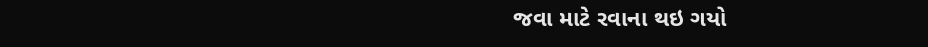જવા માટે રવાના થઇ ગયો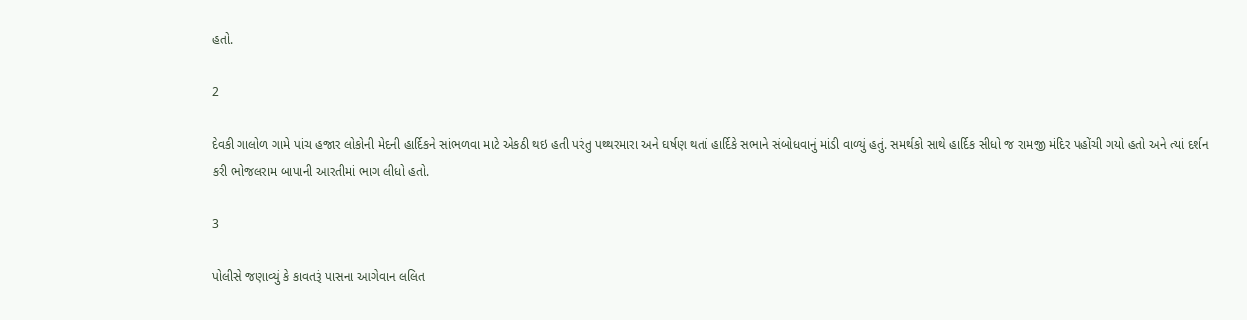હતો.

2

દેવકી ગાલોળ ગામે પાંચ હજાર લોકોની મેદની હાર્દિકને સાંભળવા માટે એકઠી થઇ હતી પરંતુ પથ્થરમારા અને ઘર્ષણ થતાં હાર્દિકે સભાને સંબોધવાનું માંડી વાળ્યું હતું. સમર્થકો સાથે હાર્દિક સીધો જ રામજી મંદિર પહોંચી ગયો હતો અને ત્યાં દર્શન કરી ભોજલરામ બાપાની આરતીમાં ભાગ લીધો હતો.

3

પોલીસે જણાવ્યું કે કાવતરૂં પાસના આગેવાન લલિત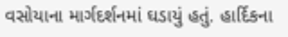વસોયાના માર્ગદર્શનમાં ઘડાયું હતું. હાર્દિકના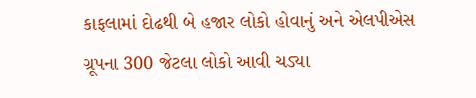કાફલામાં દોઢથી બે હજાર લોકો હોવાનું અને એલપીએસ ગ્રૂપના 300 જેટલા લોકો આવી ચડ્યા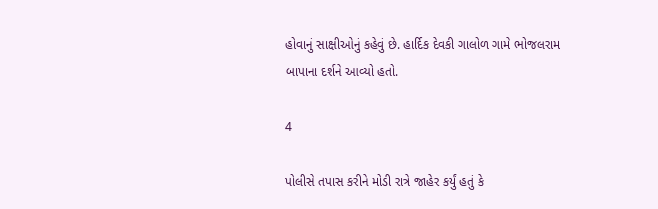હોવાનું સાક્ષીઓનું કહેવું છે. હાર્દિક દેવકી ગાલોળ ગામે ભોજલરામ બાપાના દર્શને આવ્યો હતો.

4

પોલીસે તપાસ કરીને મોડી રાત્રે જાહેર કર્યું હતું કે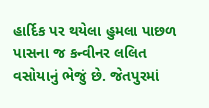હાર્દિક પર થયેલા હુમલા પાછળ પાસના જ કન્વીનર લલિત વસોયાનું ભેજું છે. જેતપુરમાં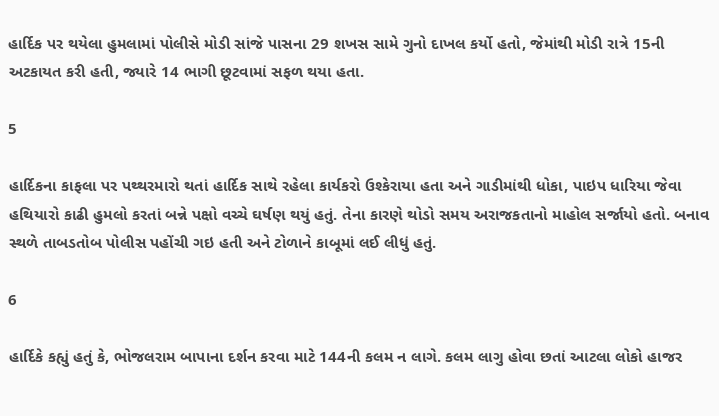હાર્દિક પર થયેલા હુમલામાં પોલીસે મોડી સાંજે પાસના 29 શખસ સામે ગુનો દાખલ કર્યો હતો, જેમાંથી મોડી રાત્રે 15ની અટકાયત કરી હતી, જ્યારે 14 ભાગી છૂટવામાં સફળ થયા હતા.

5

હાર્દિકના કાફલા પર પથ્થરમારો થતાં હાર્દિક સાથે રહેલા કાર્યકરો ઉશ્કેરાયા હતા અને ગાડીમાંથી ધોકા, પાઇપ ધારિયા જેવા હથિયારો કાઢી હુમલો કરતાં બન્ને પક્ષો વચ્ચે ઘર્ષણ થયું હતું. તેના કારણે થોડો સમય અરાજકતાનો માહોલ સર્જાયો હતો. બનાવ સ્થળે તાબડતોબ પોલીસ પહોંચી ગઇ હતી અને ટોળાને કાબૂમાં લઈ લીધું હતું.

6

હાર્દિકે કહ્યું હતું કે, ભોજલરામ બાપાના દર્શન કરવા માટે 144ની કલમ ન લાગે. કલમ લાગુ હોવા છતાં આટલા લોકો હાજર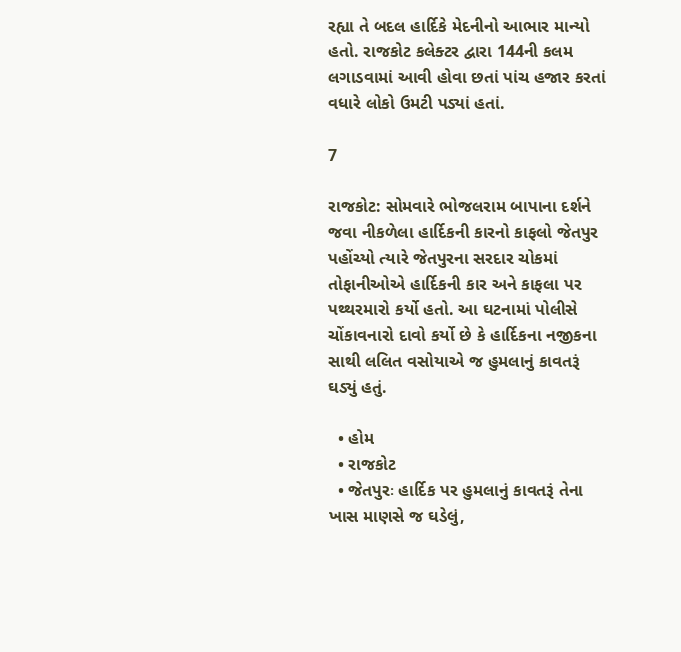રહ્યા તે બદલ હાર્દિકે મેદનીનો આભાર માન્યો હતો. રાજકોટ કલેક્ટર દ્વારા 144ની કલમ લગાડવામાં આવી હોવા છતાં પાંચ હજાર કરતાં વધારે લોકો ઉમટી પડ્યાં હતાં.

7

રાજકોટ: સોમવારે ભોજલરામ બાપાના દર્શને જવા નીકળેલા હાર્દિકની કારનો કાફલો જેતપુર પહોંચ્યો ત્યારે જેતપુરના સરદાર ચોકમાં તોફાનીઓએ હાર્દિકની કાર અને કાફલા પર પથ્થરમારો કર્યો હતો. આ ઘટનામાં પોલીસે ચોંકાવનારો દાવો કર્યો છે કે હાર્દિકના નજીકના સાથી લલિત વસોયાએ જ હુમલાનું કાવતરૂં ઘડ્યું હતું.

  • હોમ
  • રાજકોટ
  • જેતપુરઃ હાર્દિક પર હુમલાનું કાવતરૂં તેના ખાસ માણસે જ ઘડેલું,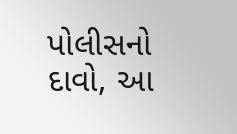પોલીસનો દાવો, આ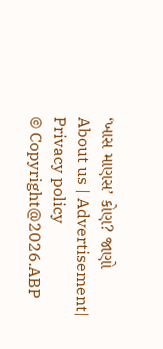‘ખાસ માણસ’ કોણ? જાણો
About us | Advertisement| Privacy policy
© Copyright@2026.ABP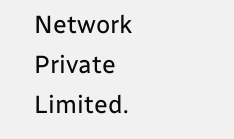Network Private Limited.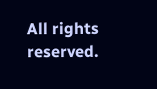All rights reserved.